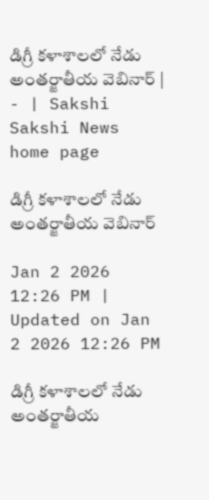డిగ్రీ కళాశాలలో నేడు అంతర్జాతీయ వెబినార్‌ | - | Sakshi
Sakshi News home page

డిగ్రీ కళాశాలలో నేడు అంతర్జాతీయ వెబినార్‌

Jan 2 2026 12:26 PM | Updated on Jan 2 2026 12:26 PM

డిగ్రీ కళాశాలలో నేడు అంతర్జాతీయ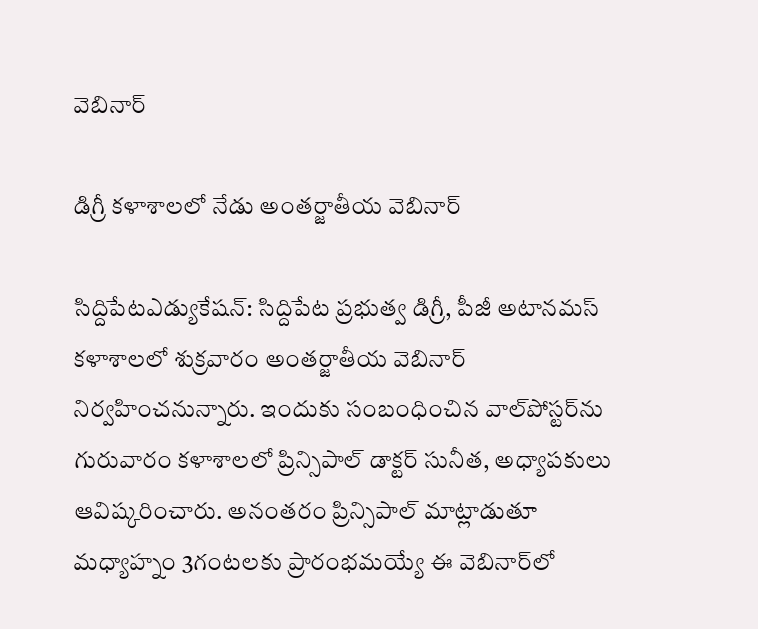వెబినార్‌

డిగ్రీ కళాశాలలో నేడు అంతర్జాతీయ వెబినార్‌

సిద్దిపేటఎడ్యుకేషన్‌: సిద్దిపేట ప్రభుత్వ డిగ్రీ, పీజీ అటానమస్‌ కళాశాలలో శుక్రవారం అంతర్జాతీయ వెబినార్‌ నిర్వహించనున్నారు. ఇందుకు సంబంధించిన వాల్‌పోస్టర్‌ను గురువారం కళాశాలలో ప్రిన్సిపాల్‌ డాక్టర్‌ సునీత, అధ్యాపకులు ఆవిష్కరించారు. అనంతరం ప్రిన్సిపాల్‌ మాట్లాడుతూ మధ్యాహ్నం 3గంటలకు ప్రారంభమయ్యే ఈ వెబినార్‌లో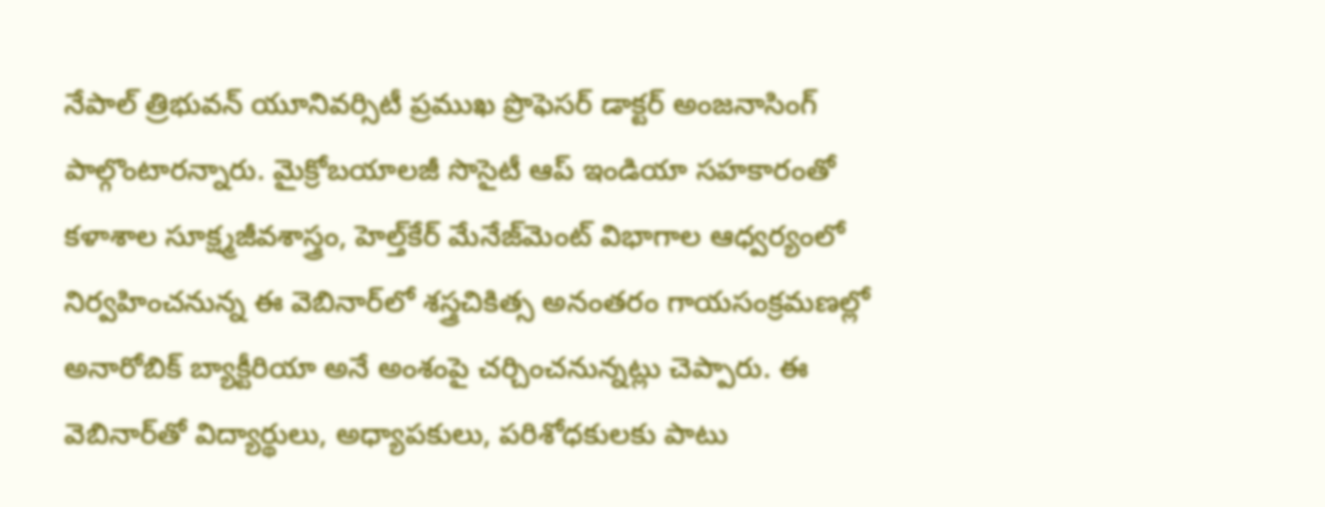నేపాల్‌ త్రిభువన్‌ యూనివర్సిటీ ప్రముఖ ప్రొఫెసర్‌ డాక్టర్‌ అంజనాసింగ్‌ పాల్గొంటారన్నారు. మైక్రోబయాలజీ సొసైటీ ఆప్‌ ఇండియా సహకారంతో కళాశాల సూక్ష్మజీవశాస్త్రం, హెల్త్‌కేర్‌ మేనేజ్‌మెంట్‌ విభాగాల ఆధ్వర్యంలో నిర్వహించనున్న ఈ వెబినార్‌లో శస్త్రచికిత్స అనంతరం గాయసంక్రమణల్లో అనారోబిక్‌ బ్యాక్టీరియా అనే అంశంపై చర్చించనున్నట్లు చెప్పారు. ఈ వెబినార్‌తో విద్యార్థులు, అధ్యాపకులు, పరిశోధకులకు పాటు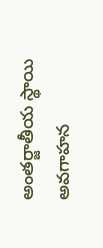అంతర్జాతీయ స్థాయి అవగాహన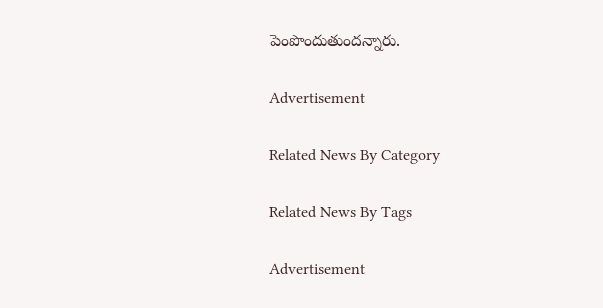పెంపొందుతుందన్నారు.

Advertisement

Related News By Category

Related News By Tags

Advertisement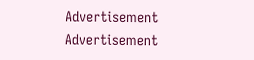Advertisement
Advertisement